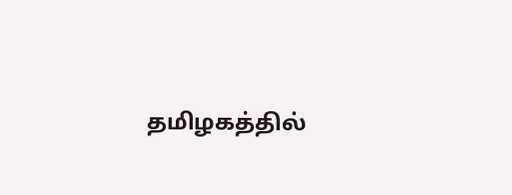தமிழகத்தில்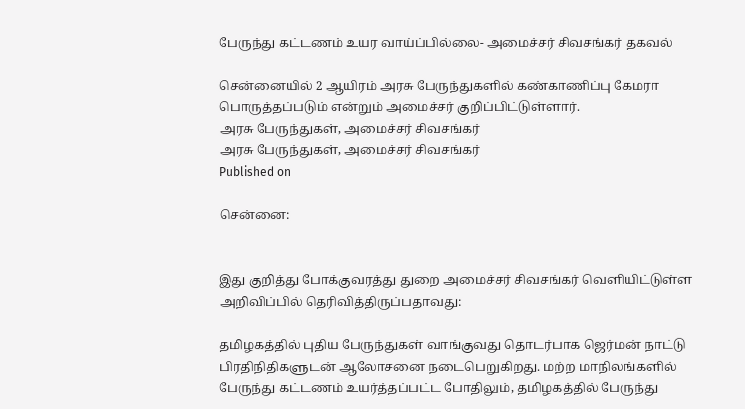பேருந்து கட்டணம் உயர வாய்ப்பில்லை- அமைச்சர் சிவசங்கர் தகவல்

சென்னையில் 2 ஆயிரம் அரசு பேருந்துகளில் கண்காணிப்பு கேமரா பொருத்தப்படும் என்றும் அமைச்சர் குறிப்பிட்டுள்ளார்.
அரசு பேருந்துகள், அமைச்சர் சிவசங்கர்
அரசு பேருந்துகள், அமைச்சர் சிவசங்கர்
Published on

சென்னை:


இது குறித்து போக்குவரத்து துறை அமைச்சர் சிவசங்கர் வெளியிட்டுள்ள அறிவிப்பில் தெரிவித்திருப்பதாவது:

தமிழகத்தில் புதிய பேருந்துகள் வாங்குவது தொடர்பாக ஜெர்மன் நாட்டு பிரதிநிதிகளுடன் ஆலோசனை நடைபெறுகிறது. மற்ற மாநிலங்களில் பேருந்து கட்டணம் உயர்த்தப்பட்ட போதிலும், தமிழகத்தில் பேருந்து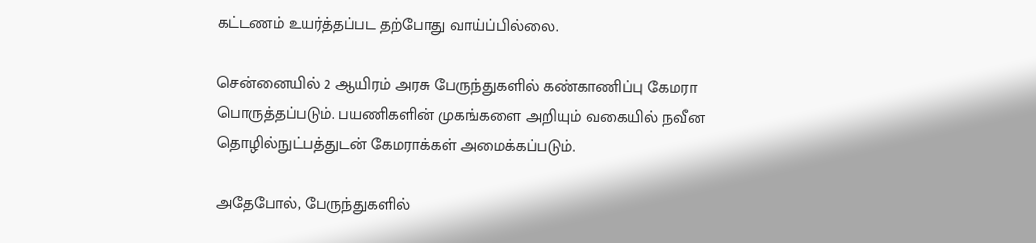கட்டணம் உயர்த்தப்பட தற்போது வாய்ப்பில்லை.

சென்னையில் 2 ஆயிரம் அரசு பேருந்துகளில் கண்காணிப்பு கேமரா பொருத்தப்படும். பயணிகளின் முகங்களை அறியும் வகையில் நவீன தொழில்நுட்பத்துடன் கேமராக்கள் அமைக்கப்படும்.

அதேபோல், பேருந்துகளில்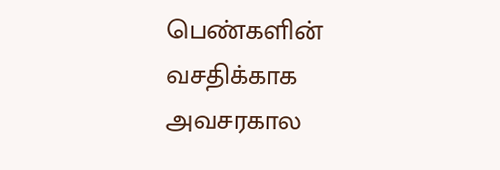பெண்களின் வசதிக்காக அவசரகால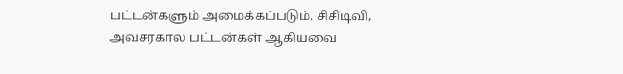பட்டன்களும் அமைக்கப்படும். சிசிடிவி, அவசரகால பட்டன்கள் ஆகியவை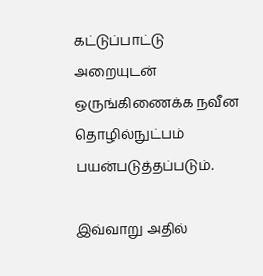கட்டுப்பாட்டு அறையுடன் ஒருங்கிணைக்க நவீன தொழில்நுட்பம் பயன்படுத்தப்படும்.

இவ்வாறு அதில்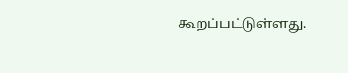கூறப்பட்டுள்ளது.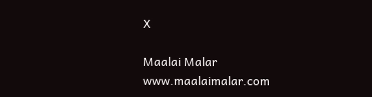X

Maalai Malar
www.maalaimalar.com